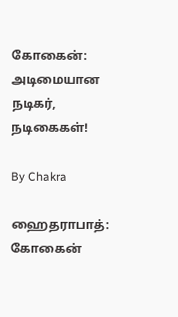கோகைன்: அடிமையான நடிகர், நடிகைகள்!

By Chakra

ஹைதராபாத்: கோகைன்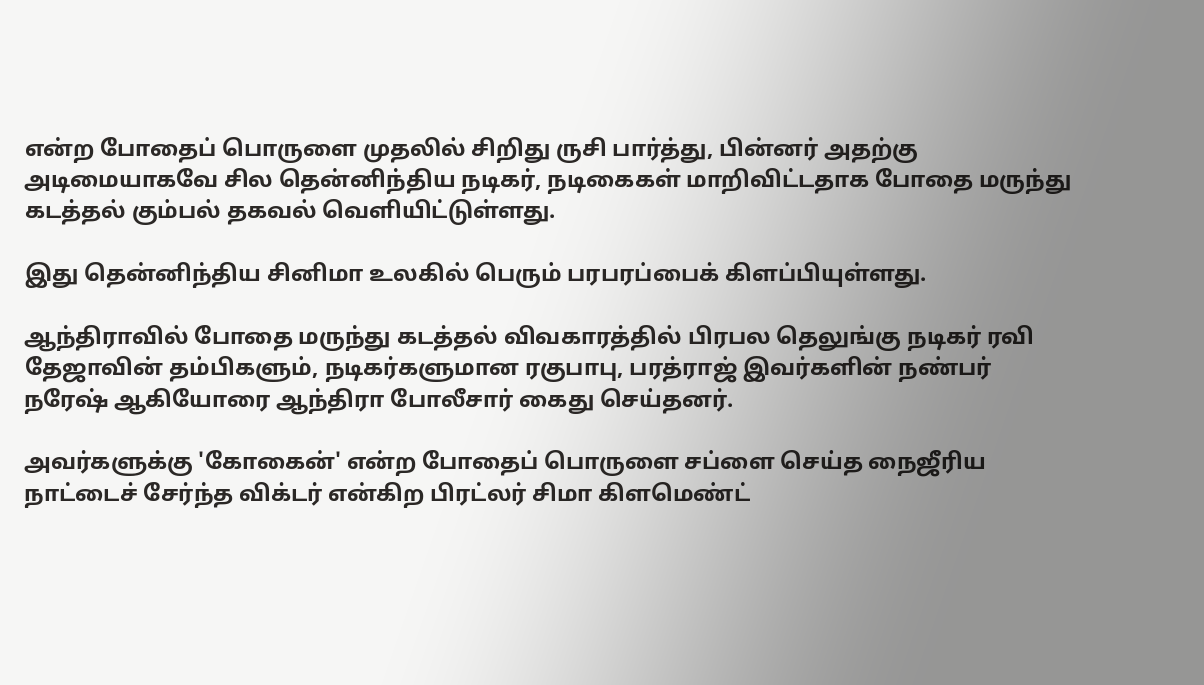என்ற போதைப் பொருளை முதலில் சிறிது ருசி பார்த்து, பின்னர் அதற்கு அடிமையாகவே சில தென்னிந்திய நடிகர், நடிகைகள் மாறிவிட்டதாக போதை மருந்து கடத்தல் கும்பல் தகவல் வெளியிட்டுள்ளது.

இது தென்னிந்திய சினிமா உலகில் பெரும் பரபரப்பைக் கிளப்பியுள்ளது.

ஆந்திராவில் போதை மருந்து கடத்தல் விவகாரத்தில் பிரபல தெலுங்கு நடிகர் ரவி தேஜாவின் தம்பிகளும், நடிகர்களுமான ரகுபாபு, பரத்ராஜ் இவர்களின் நண்பர் நரேஷ் ஆகியோரை ஆந்திரா போலீசார் கைது செய்தனர்.

அவர்களுக்கு 'கோகைன்' என்ற போதைப் பொருளை சப்ளை செய்த நைஜீரிய நாட்டைச் சேர்ந்த விக்டர் என்கிற பிரட்லர் சிமா கிளமெண்ட்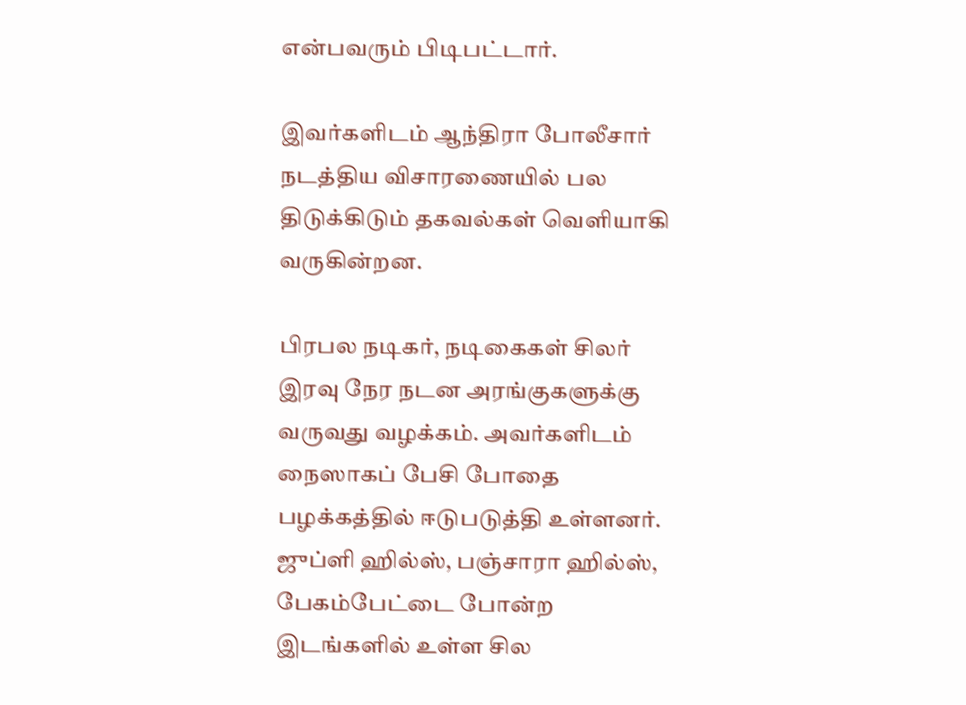என்பவரும் பிடிபட்டார்.

இவர்களிடம் ஆந்திரா போலீசார் நடத்திய விசாரணையில் பல திடுக்கிடும் தகவல்கள் வெளியாகி வருகின்றன.

பிரபல நடிகர், நடிகைகள் சிலர் இரவு நேர நடன அரங்குகளுக்கு வருவது வழக்கம். அவர்களிடம் நைஸாகப் பேசி போதை பழக்கத்தில் ஈடுபடுத்தி உள்ளனர். ஜுப்ளி ஹில்ஸ், பஞ்சாரா ஹில்ஸ், பேகம்பேட்டை போன்ற இடங்களில் உள்ள சில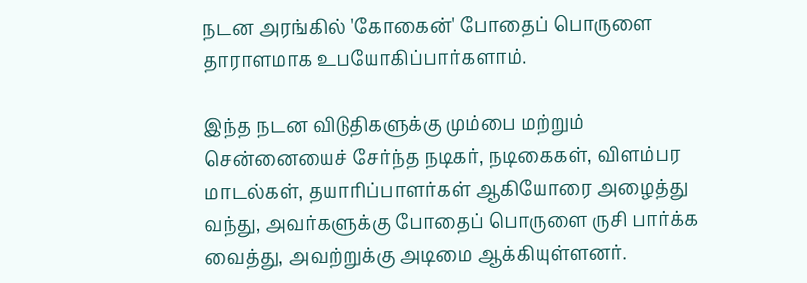நடன அரங்கில் 'கோகைன்' போதைப் பொருளை தாராளமாக உபயோகிப்பார்களாம்.

இந்த நடன விடுதிகளுக்கு மும்பை மற்றும் சென்னையைச் சேர்ந்த நடிகர், நடிகைகள், விளம்பர மாடல்கள், தயாரிப்பாளர்கள் ஆகியோரை அழைத்து வந்து, அவர்களுக்கு போதைப் பொருளை ருசி பார்க்க வைத்து, அவற்றுக்கு அடிமை ஆக்கியுள்ளனர்.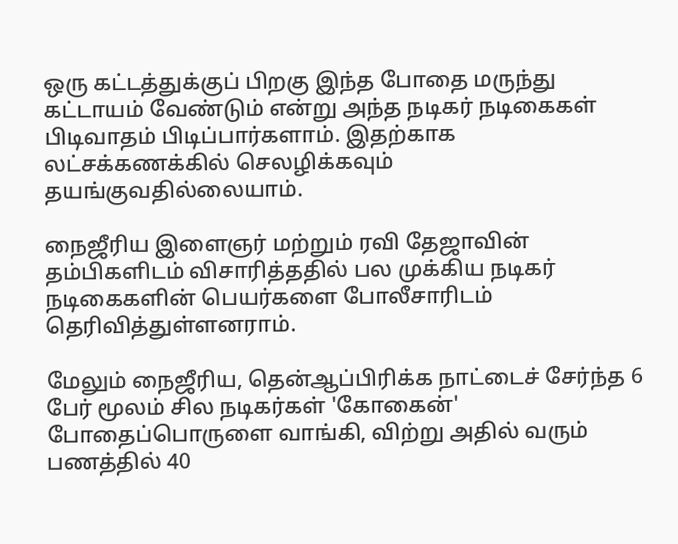ஒரு கட்டத்துக்குப் பிறகு இந்த போதை மருந்து கட்டாயம் வேண்டும் என்று அந்த நடிகர் நடிகைகள் பிடிவாதம் பிடிப்பார்களாம். இதற்காக லட்சக்கணக்கில் செலழிக்கவும் தயங்குவதில்லையாம்.

நைஜீரிய இளைஞர் மற்றும் ரவி தேஜாவின் தம்பிகளிடம் விசாரித்ததில் பல முக்கிய நடிகர் நடிகைகளின் பெயர்களை போலீசாரிடம் தெரிவித்துள்ளனராம்.

மேலும் நைஜீரிய, தென்ஆப்பிரிக்க நாட்டைச் சேர்ந்த 6 பேர் மூலம் சில நடிகர்கள் 'கோகைன்' போதைப்பொருளை வாங்கி, விற்று அதில் வரும் பணத்தில் 40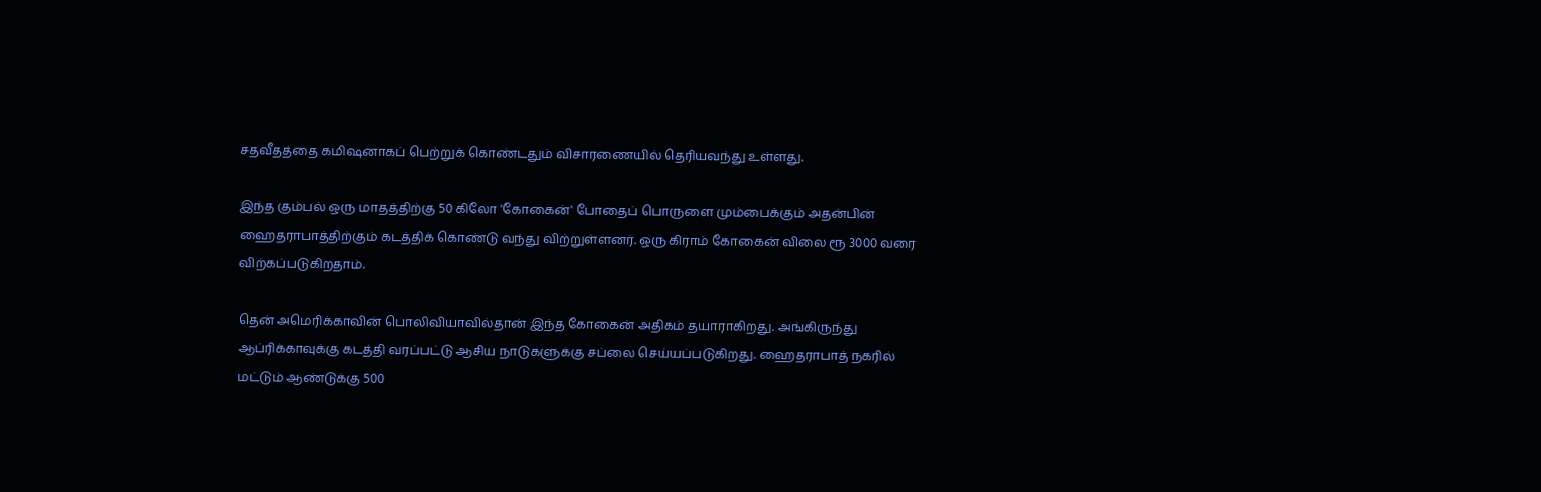சதவீதத்தை கமிஷனாகப் பெற்றுக் கொண்டதும் விசாரணையில் தெரியவந்து உள்ளது.

இந்த கும்பல் ஒரு மாதத்திற்கு 50 கிலோ 'கோகைன்' போதைப் பொருளை மும்பைக்கும் அதன்பின் ஹைதராபாத்திற்கும் கடத்திக் கொண்டு வந்து விற்றுள்ளனர். ஒரு கிராம் கோகைன் விலை ரூ 3000 வரை விற்கப்படுகிறதாம்.

தென் அமெரிக்காவின் பொலிவியாவில்தான் இந்த கோகைன் அதிகம் தயாராகிறது. அங்கிருந்து ஆப்ரிக்காவுக்கு கடத்தி வரப்பட்டு ஆசிய நாடுகளுக்கு சப்லை செய்யப்படுகிறது. ஹைதராபாத் நகரில் மட்டும் ஆண்டுக்கு 500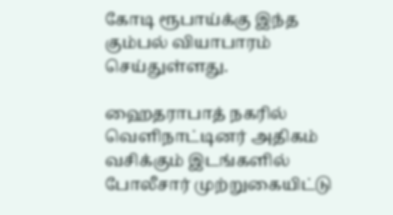கோடி ரூபாய்க்கு இந்த கும்பல் வியாபாரம் செய்துள்ளது.

ஹைதராபாத் நகரில் வெளிநாட்டினர் அதிகம் வசிக்கும் இடங்களில் போலீசார் முற்றுகையிட்டு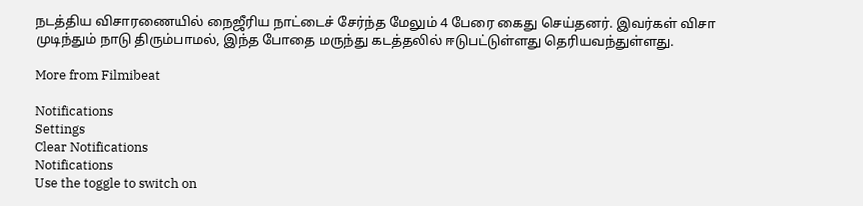நடத்திய விசாரணையில் நைஜீரிய நாட்டைச் சேர்ந்த மேலும் 4 பேரை கைது செய்தனர். இவர்கள் விசா முடிந்தும் நாடு திரும்பாமல், இந்த போதை மருந்து கடத்தலில் ஈடுபட்டுள்ளது தெரியவந்துள்ளது.

More from Filmibeat

Notifications
Settings
Clear Notifications
Notifications
Use the toggle to switch on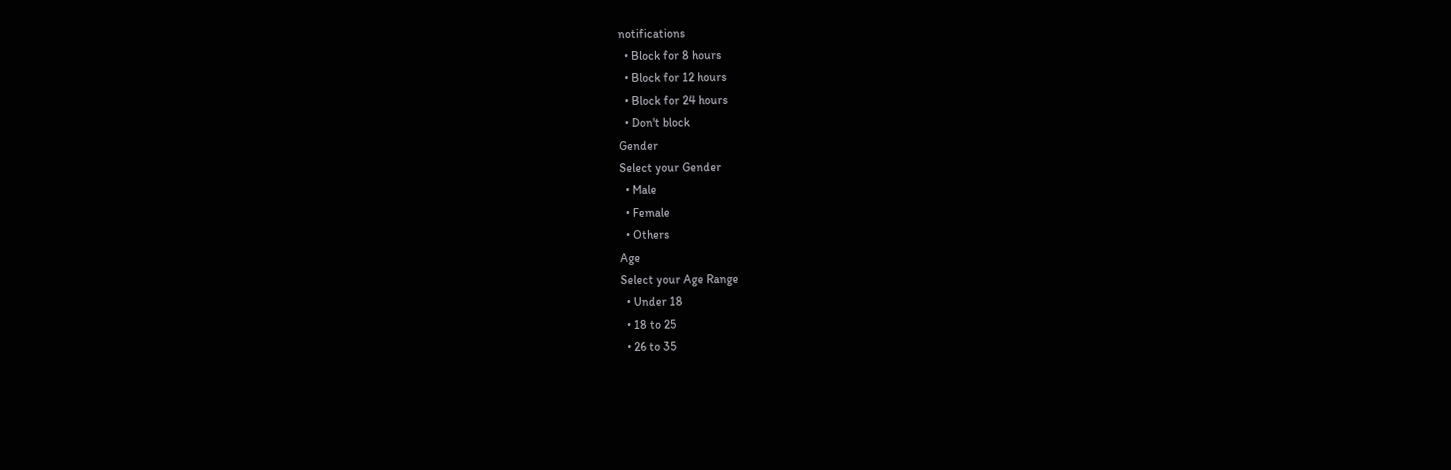notifications
  • Block for 8 hours
  • Block for 12 hours
  • Block for 24 hours
  • Don't block
Gender
Select your Gender
  • Male
  • Female
  • Others
Age
Select your Age Range
  • Under 18
  • 18 to 25
  • 26 to 35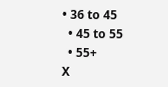• 36 to 45
  • 45 to 55
  • 55+
X